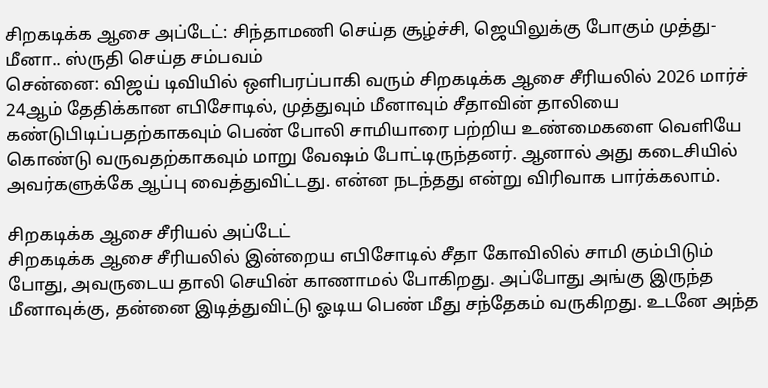சிறகடிக்க ஆசை அப்டேட்: சிந்தாமணி செய்த சூழ்ச்சி, ஜெயிலுக்கு போகும் முத்து- மீனா.. ஸ்ருதி செய்த சம்பவம்
சென்னை: விஜய் டிவியில் ஒளிபரப்பாகி வரும் சிறகடிக்க ஆசை சீரியலில் 2026 மார்ச் 24ஆம் தேதிக்கான எபிசோடில், முத்துவும் மீனாவும் சீதாவின் தாலியை கண்டுபிடிப்பதற்காகவும் பெண் போலி சாமியாரை பற்றிய உண்மைகளை வெளியே கொண்டு வருவதற்காகவும் மாறு வேஷம் போட்டிருந்தனர். ஆனால் அது கடைசியில் அவர்களுக்கே ஆப்பு வைத்துவிட்டது. என்ன நடந்தது என்று விரிவாக பார்க்கலாம்.

சிறகடிக்க ஆசை சீரியல் அப்டேட்
சிறகடிக்க ஆசை சீரியலில் இன்றைய எபிசோடில் சீதா கோவிலில் சாமி கும்பிடும் போது, அவருடைய தாலி செயின் காணாமல் போகிறது. அப்போது அங்கு இருந்த மீனாவுக்கு, தன்னை இடித்துவிட்டு ஓடிய பெண் மீது சந்தேகம் வருகிறது. உடனே அந்த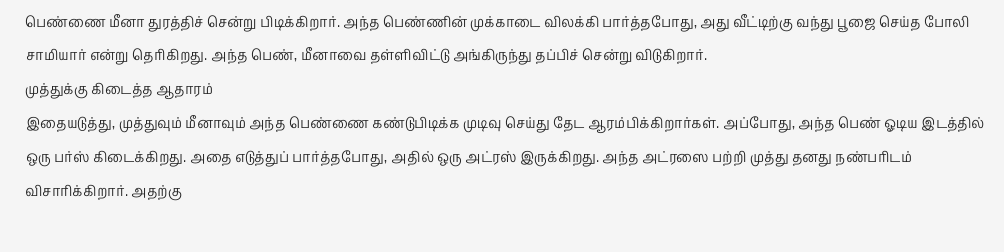பெண்ணை மீனா துரத்திச் சென்று பிடிக்கிறார். அந்த பெண்ணின் முக்காடை விலக்கி பார்த்தபோது, அது வீட்டிற்கு வந்து பூஜை செய்த போலி சாமியார் என்று தெரிகிறது. அந்த பெண், மீனாவை தள்ளிவிட்டு அங்கிருந்து தப்பிச் சென்று விடுகிறார்.
முத்துக்கு கிடைத்த ஆதாரம்
இதையடுத்து, முத்துவும் மீனாவும் அந்த பெண்ணை கண்டுபிடிக்க முடிவு செய்து தேட ஆரம்பிக்கிறார்கள். அப்போது, அந்த பெண் ஓடிய இடத்தில் ஒரு பர்ஸ் கிடைக்கிறது. அதை எடுத்துப் பார்த்தபோது, அதில் ஒரு அட்ரஸ் இருக்கிறது. அந்த அட்ரஸை பற்றி முத்து தனது நண்பரிடம் விசாரிக்கிறார். அதற்கு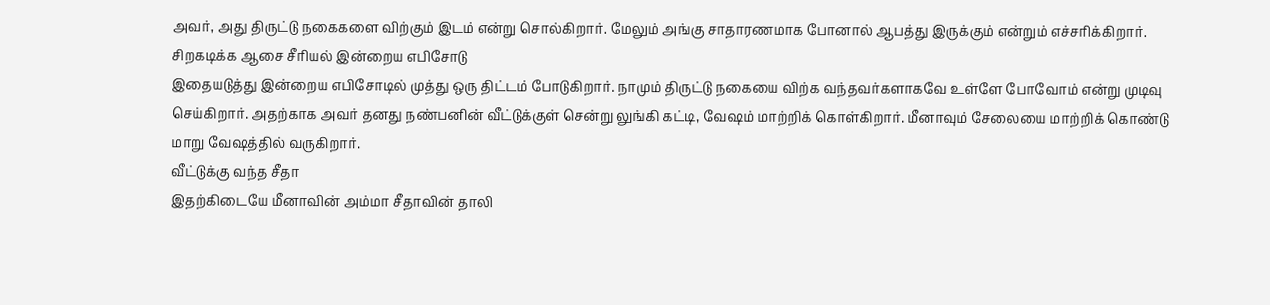அவர், அது திருட்டு நகைகளை விற்கும் இடம் என்று சொல்கிறார். மேலும் அங்கு சாதாரணமாக போனால் ஆபத்து இருக்கும் என்றும் எச்சரிக்கிறார்.
சிறகடிக்க ஆசை சீரியல் இன்றைய எபிசோடு
இதையடுத்து இன்றைய எபிசோடில் முத்து ஒரு திட்டம் போடுகிறார். நாமும் திருட்டு நகையை விற்க வந்தவர்களாகவே உள்ளே போவோம் என்று முடிவு செய்கிறார். அதற்காக அவர் தனது நண்பனின் வீட்டுக்குள் சென்று லுங்கி கட்டி, வேஷம் மாற்றிக் கொள்கிறார். மீனாவும் சேலையை மாற்றிக் கொண்டு மாறு வேஷத்தில் வருகிறார்.
வீட்டுக்கு வந்த சீதா
இதற்கிடையே மீனாவின் அம்மா சீதாவின் தாலி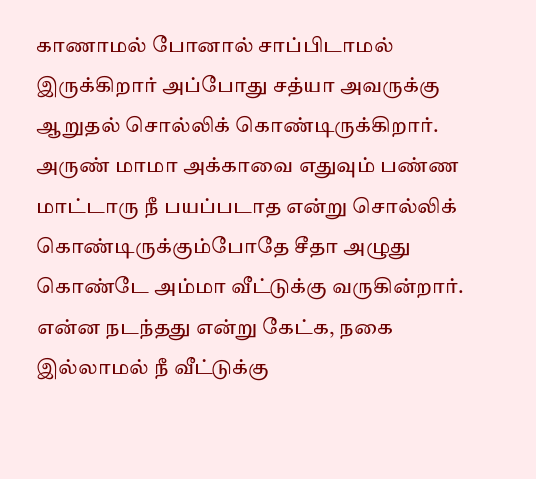காணாமல் போனால் சாப்பிடாமல் இருக்கிறார் அப்போது சத்யா அவருக்கு ஆறுதல் சொல்லிக் கொண்டிருக்கிறார். அருண் மாமா அக்காவை எதுவும் பண்ண மாட்டாரு நீ பயப்படாத என்று சொல்லிக் கொண்டிருக்கும்போதே சீதா அழுது கொண்டே அம்மா வீட்டுக்கு வருகின்றார். என்ன நடந்தது என்று கேட்க, நகை இல்லாமல் நீ வீட்டுக்கு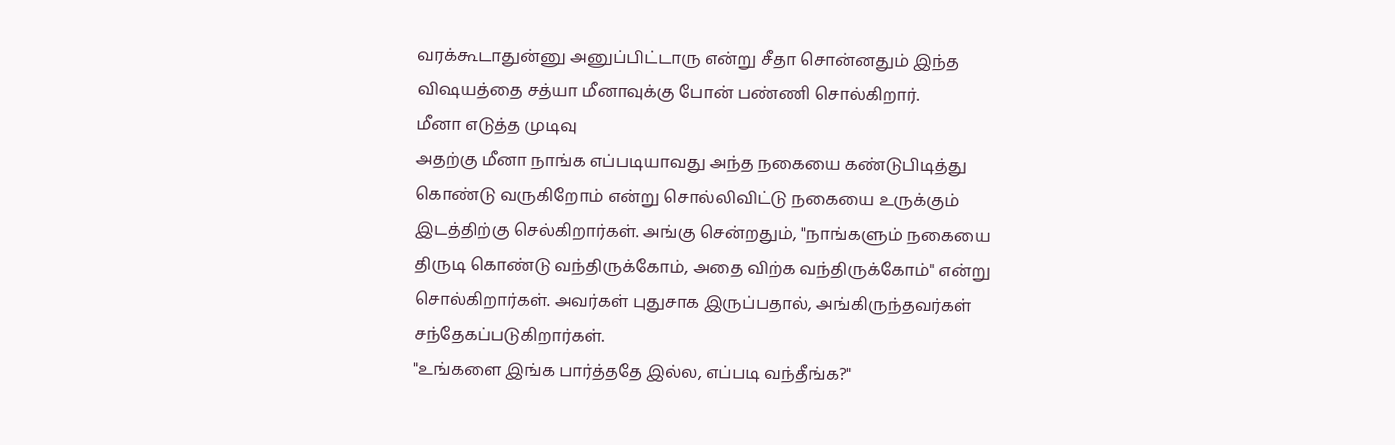வரக்கூடாதுன்னு அனுப்பிட்டாரு என்று சீதா சொன்னதும் இந்த விஷயத்தை சத்யா மீனாவுக்கு போன் பண்ணி சொல்கிறார்.
மீனா எடுத்த முடிவு
அதற்கு மீனா நாங்க எப்படியாவது அந்த நகையை கண்டுபிடித்து கொண்டு வருகிறோம் என்று சொல்லிவிட்டு நகையை உருக்கும் இடத்திற்கு செல்கிறார்கள். அங்கு சென்றதும், "நாங்களும் நகையை திருடி கொண்டு வந்திருக்கோம், அதை விற்க வந்திருக்கோம்" என்று சொல்கிறார்கள். அவர்கள் புதுசாக இருப்பதால், அங்கிருந்தவர்கள் சந்தேகப்படுகிறார்கள்.
"உங்களை இங்க பார்த்ததே இல்ல, எப்படி வந்தீங்க?"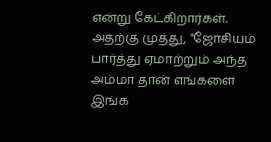என்று கேட்கிறார்கள். அதற்கு முத்து, "ஜோசியம் பார்த்து ஏமாற்றும் அந்த அம்மா தான் எங்களை இங்க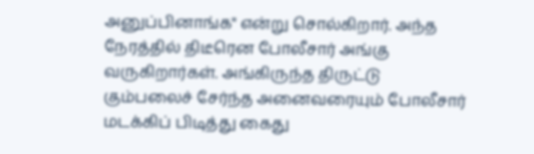அனுப்பினாங்க" என்று சொல்கிறார். அந்த நேரத்தில் திடீரென போலீசார் அங்கு வருகிறார்கள். அங்கிருந்த திருட்டு கும்பலைச் சேர்ந்த அனைவரையும் போலீசார் மடக்கிப் பிடித்து கைது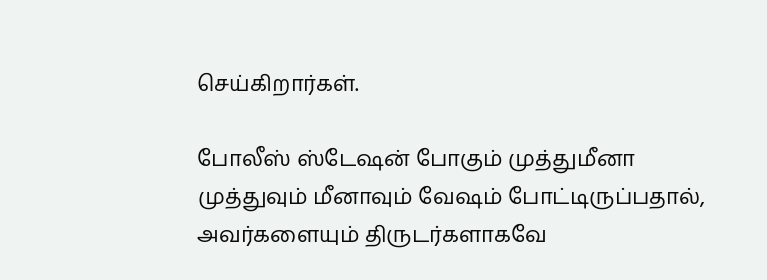செய்கிறார்கள்.

போலீஸ் ஸ்டேஷன் போகும் முத்துமீனா
முத்துவும் மீனாவும் வேஷம் போட்டிருப்பதால், அவர்களையும் திருடர்களாகவே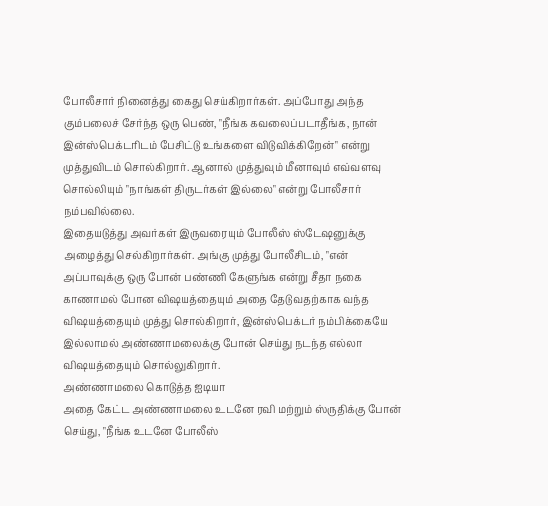போலீசார் நினைத்து கைது செய்கிறார்கள். அப்போது அந்த கும்பலைச் சேர்ந்த ஒரு பெண், "நீங்க கவலைப்படாதீங்க, நான் இன்ஸ்பெக்டரிடம் பேசிட்டு உங்களை விடுவிக்கிறேன்" என்று முத்துவிடம் சொல்கிறார். ஆனால் முத்துவும் மீனாவும் எவ்வளவு சொல்லியும் "நாங்கள் திருடர்கள் இல்லை" என்று போலீசார் நம்பவில்லை.
இதையடுத்து அவர்கள் இருவரையும் போலீஸ் ஸ்டேஷனுக்கு அழைத்து செல்கிறார்கள். அங்கு முத்து போலீசிடம், "என் அப்பாவுக்கு ஒரு போன் பண்ணி கேளுங்க என்று சீதா நகை காணாமல் போன விஷயத்தையும் அதை தேடுவதற்காக வந்த விஷயத்தையும் முத்து சொல்கிறார், இன்ஸ்பெக்டர் நம்பிக்கையே இல்லாமல் அண்ணாமலைக்கு போன் செய்து நடந்த எல்லா விஷயத்தையும் சொல்லுகிறார்.
அண்ணாமலை கொடுத்த ஐடியா
அதை கேட்ட அண்ணாமலை உடனே ரவி மற்றும் ஸ்ருதிக்கு போன் செய்து, "நீங்க உடனே போலீஸ்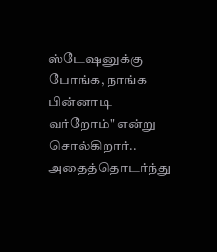ஸ்டேஷனுக்கு போங்க, நாங்க பின்னாடி வர்றோம்" என்று சொல்கிறார்.. அதைத்தொடர்ந்து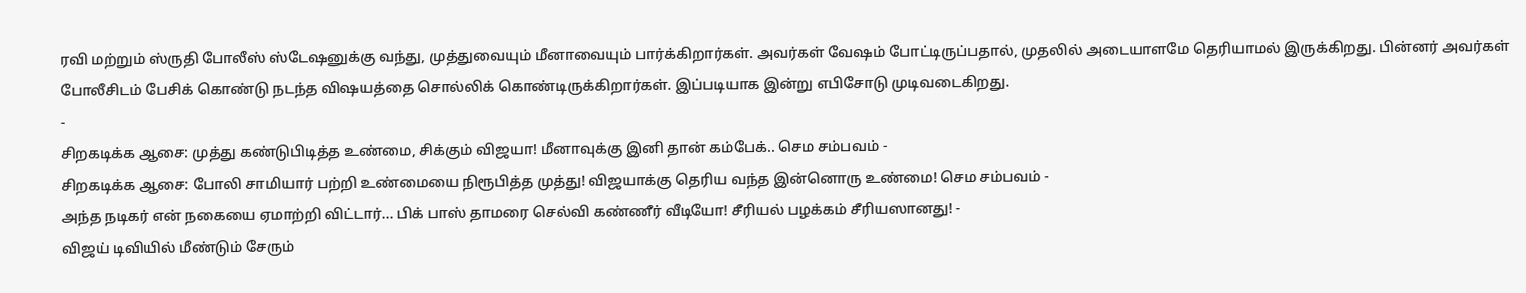ரவி மற்றும் ஸ்ருதி போலீஸ் ஸ்டேஷனுக்கு வந்து, முத்துவையும் மீனாவையும் பார்க்கிறார்கள். அவர்கள் வேஷம் போட்டிருப்பதால், முதலில் அடையாளமே தெரியாமல் இருக்கிறது. பின்னர் அவர்கள் போலீசிடம் பேசிக் கொண்டு நடந்த விஷயத்தை சொல்லிக் கொண்டிருக்கிறார்கள். இப்படியாக இன்று எபிசோடு முடிவடைகிறது.
-
சிறகடிக்க ஆசை: முத்து கண்டுபிடித்த உண்மை, சிக்கும் விஜயா! மீனாவுக்கு இனி தான் கம்பேக்.. செம சம்பவம் -
சிறகடிக்க ஆசை: போலி சாமியார் பற்றி உண்மையை நிரூபித்த முத்து! விஜயாக்கு தெரிய வந்த இன்னொரு உண்மை! செம சம்பவம் -
அந்த நடிகர் என் நகையை ஏமாற்றி விட்டார்... பிக் பாஸ் தாமரை செல்வி கண்ணீர் வீடியோ! சீரியல் பழக்கம் சீரியஸானது! -
விஜய் டிவியில் மீண்டும் சேரும்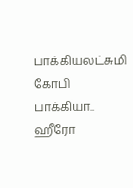பாக்கியலட்சுமி கோபி பாக்கியா.. ஹீரோ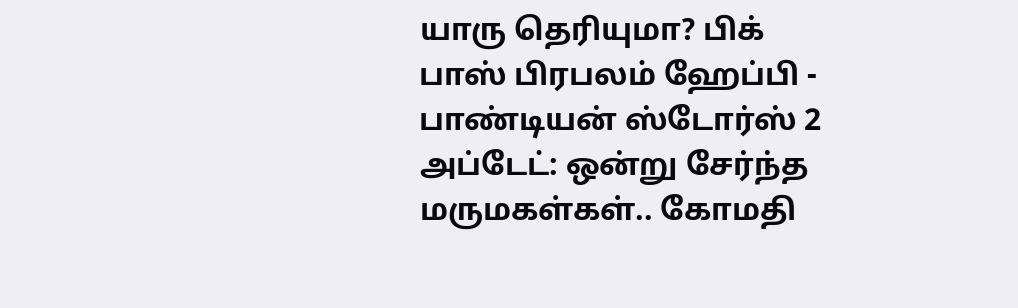யாரு தெரியுமா? பிக் பாஸ் பிரபலம் ஹேப்பி -
பாண்டியன் ஸ்டோர்ஸ் 2 அப்டேட்: ஒன்று சேர்ந்த மருமகள்கள்.. கோமதி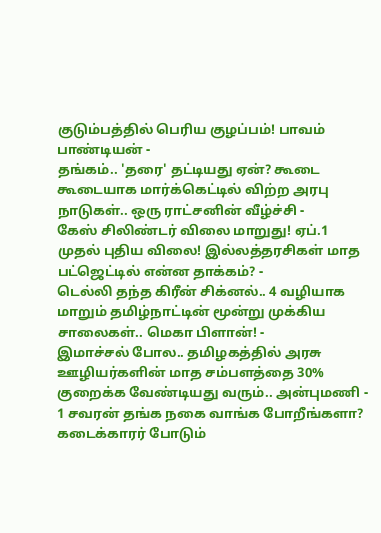குடும்பத்தில் பெரிய குழப்பம்! பாவம் பாண்டியன் -
தங்கம்.. 'தரை' தட்டியது ஏன்? கூடை கூடையாக மார்க்கெட்டில் விற்ற அரபு நாடுகள்.. ஒரு ராட்சனின் வீழ்ச்சி -
கேஸ் சிலிண்டர் விலை மாறுது! ஏப்.1 முதல் புதிய விலை! இல்லத்தரசிகள் மாத பட்ஜெட்டில் என்ன தாக்கம்? -
டெல்லி தந்த கிரீன் சிக்னல்.. 4 வழியாக மாறும் தமிழ்நாட்டின் மூன்று முக்கிய சாலைகள்.. மெகா பிளான்! -
இமாச்சல் போல.. தமிழகத்தில் அரசு ஊழியர்களின் மாத சம்பளத்தை 30% குறைக்க வேண்டியது வரும்.. அன்புமணி -
1 சவரன் தங்க நகை வாங்க போறீங்களா? கடைக்காரர் போடும்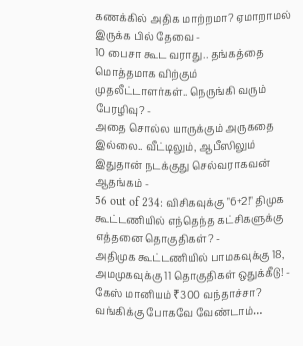கணக்கில் அதிக மாற்றமா? ஏமாறாமல் இருக்க பில் தேவை -
10 பைசா கூட வராது.. தங்கத்தை மொத்தமாக விற்கும் முதலீட்டாளர்கள்.. நெருங்கி வரும் பேரழிவு? -
அதை சொல்ல யாருக்கும் அருகதை இல்லை.. வீட்டிலும், ஆபீஸிலும் இதுதான் நடக்குது செல்வராகவன் ஆதங்கம் -
56 out of 234: விசிகவுக்கு "6+2!" திமுக கூட்டணியில் எந்தெந்த கட்சிகளுக்கு எத்தனை தொகுதிகள்? -
அதிமுக கூட்டணியில் பாமகவுக்கு 18, அமமுகவுக்கு 11 தொகுதிகள் ஒதுக்கீடு! -
கேஸ் மானியம் ₹300 வந்தாச்சா? வங்கிக்கு போகவே வேண்டாம்…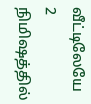வீட்டிலேயே 2 நிமிஷத்தில்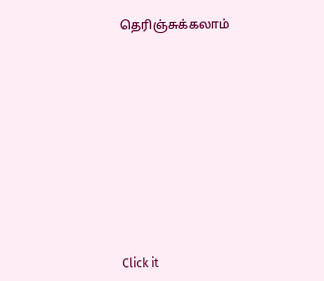தெரிஞ்சுக்கலாம்













Click it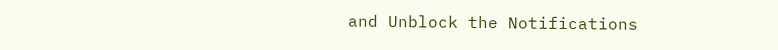and Unblock the Notifications